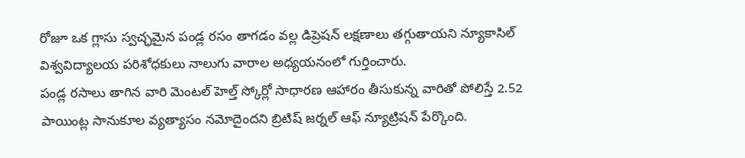రోజూ ఒక గ్లాసు స్వచ్ఛమైన పండ్ల రసం తాగడం వల్ల డిప్రెషన్ లక్షణాలు తగ్గుతాయని న్యూకాసిల్ విశ్వవిద్యాలయ పరిశోధకులు నాలుగు వారాల అధ్యయనంలో గుర్తించారు.
పండ్ల రసాలు తాగిన వారి మెంటల్ హెల్త్ స్కోర్లో సాధారణ ఆహారం తీసుకున్న వారితో పోలిస్తే 2.52 పాయింట్ల సానుకూల వ్యత్యాసం నమోదైందని బ్రిటిష్ జర్నల్ ఆఫ్ న్యూట్రిషన్ పేర్కొంది.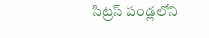సిట్రస్ పండ్లలోని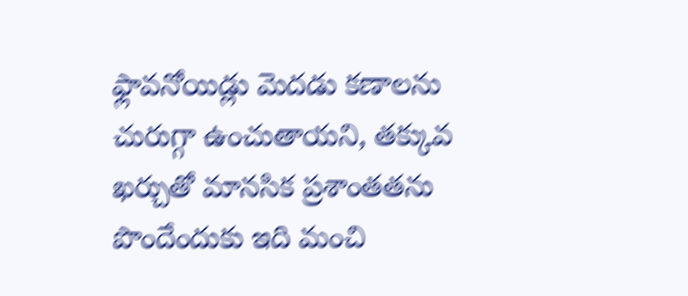ఫ్లావనోయిడ్లు మెదడు కణాలను చురుగ్గా ఉంచుతాయని, తక్కువ ఖర్చుతో మానసిక ప్రశాంతతను పొందేందుకు ఇది మంచి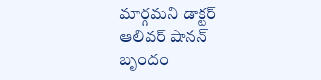మార్గమని డాక్టర్ ఆలివర్ షానన్ బృందం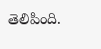తెలిపింది.